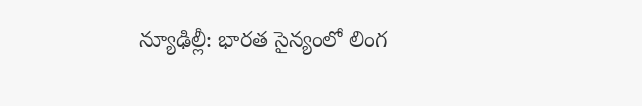న్యూఢిల్లీ: భారత సైన్యంలో లింగ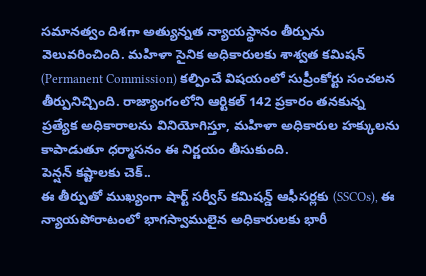సమానత్వం దిశగా అత్యున్నత న్యాయస్థానం తీర్పును వెలువరించింది. మహిళా సైనిక అధికారులకు శాశ్వత కమిషన్ (Permanent Commission) కల్పించే విషయంలో సుప్రీంకోర్టు సంచలన తీర్పునిచ్చింది. రాజ్యాంగంలోని ఆర్టికల్ 142 ప్రకారం తనకున్న ప్రత్యేక అధికారాలను వినియోగిస్తూ, మహిళా అధికారుల హక్కులను కాపాడుతూ ధర్మాసనం ఈ నిర్ణయం తీసుకుంది.
పెన్షన్ కష్టాలకు చెక్..
ఈ తీర్పుతో ముఖ్యంగా షార్ట్ సర్వీస్ కమిషన్డ్ ఆఫీసర్లకు (SSCOs), ఈ న్యాయపోరాటంలో భాగస్వాములైన అధికారులకు భారీ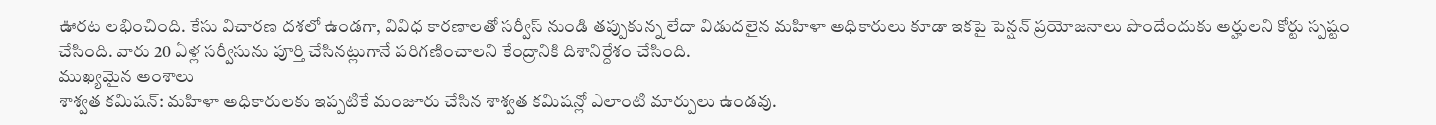ఊరట లభించింది. కేసు విచారణ దశలో ఉండగా, వివిధ కారణాలతో సర్వీస్ నుండి తప్పుకున్న లేదా విడుదలైన మహిళా అధికారులు కూడా ఇకపై పెన్షన్ ప్రయోజనాలు పొందేందుకు అర్హులని కోర్టు స్పష్టం చేసింది. వారు 20 ఏళ్ల సర్వీసును పూర్తి చేసినట్లుగానే పరిగణించాలని కేంద్రానికి దిశానిర్దేశం చేసింది.
ముఖ్యమైన అంశాలు
శాశ్వత కమిషన్: మహిళా అధికారులకు ఇప్పటికే మంజూరు చేసిన శాశ్వత కమిషన్లో ఎలాంటి మార్పులు ఉండవు.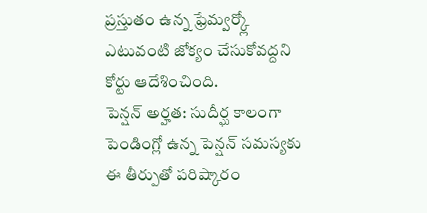ప్రస్తుతం ఉన్న ఫ్రేమ్వర్క్లో ఎటువంటి జోక్యం చేసుకోవద్దని కోర్టు ఆదేశించింది.
పెన్షన్ అర్హత: సుదీర్ఘ కాలంగా పెండింగ్లో ఉన్న పెన్షన్ సమస్యకు ఈ తీర్పుతో పరిష్కారం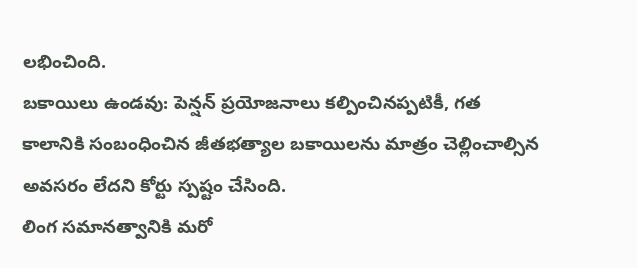లభించింది.
బకాయిలు ఉండవు: పెన్షన్ ప్రయోజనాలు కల్పించినప్పటికీ, గత కాలానికి సంబంధించిన జీతభత్యాల బకాయిలను మాత్రం చెల్లించాల్సిన అవసరం లేదని కోర్టు స్పష్టం చేసింది.
లింగ సమానత్వానికి మరో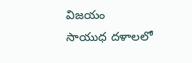విజయం
సాయుధ దళాలలో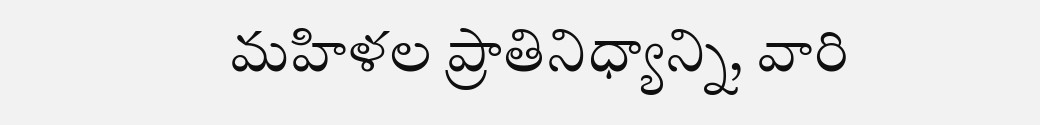మహిళల ప్రాతినిధ్యాన్ని, వారి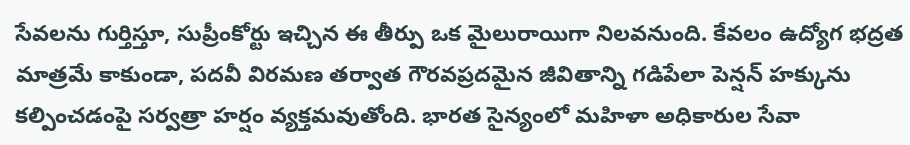సేవలను గుర్తిస్తూ, సుప్రీంకోర్టు ఇచ్చిన ఈ తీర్పు ఒక మైలురాయిగా నిలవనుంది. కేవలం ఉద్యోగ భద్రత మాత్రమే కాకుండా, పదవీ విరమణ తర్వాత గౌరవప్రదమైన జీవితాన్ని గడిపేలా పెన్షన్ హక్కును కల్పించడంపై సర్వత్రా హర్షం వ్యక్తమవుతోంది. భారత సైన్యంలో మహిళా అధికారుల సేవా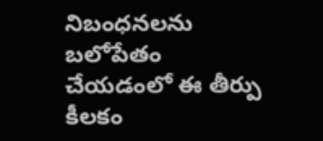నిబంధనలను బలోపేతం చేయడంలో ఈ తీర్పు కీలకం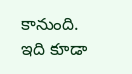కానుంది.
ఇది కూడా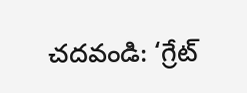చదవండి: ‘గ్రేట్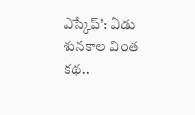ఎస్కేప్’: ఏడు శునకాల వింత కథ..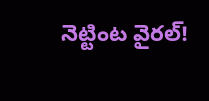నెట్టింట వైరల్!